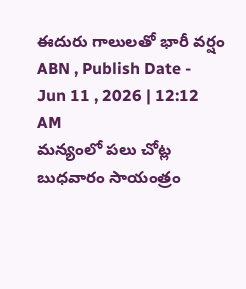ఈదురు గాలులతో భారీ వర్షం
ABN , Publish Date - Jun 11 , 2026 | 12:12 AM
మన్యంలో పలు చోట్ల బుధవారం సాయంత్రం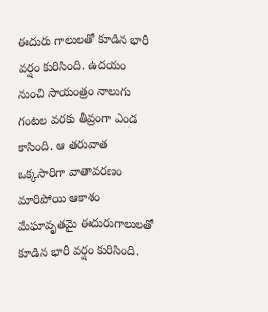ఈదురు గాలులతో కూడిన భారీ వర్షం కురిసింది. ఉదయం నుంచి సాయంత్రం నాలుగు గంటల వరకు తీవ్రంగా ఎండ కాసింది. ఆ తరువాత ఒక్కసారిగా వాతావరణం మారిపోయి ఆకాశం మేఘావృతమై ఈదురుగాలులతో కూడిన భారీ వర్షం కురిసింది.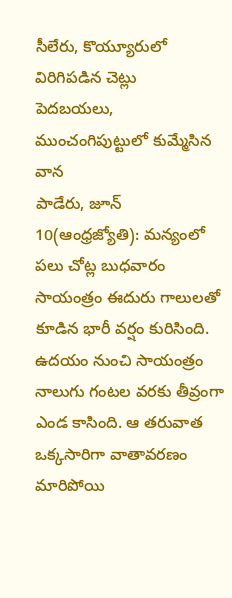సీలేరు, కొయ్యూరులో విరిగిపడిన చెట్లు
పెదబయలు, ముంచంగిపుట్టులో కుమ్మేసిన వాన
పాడేరు, జూన్ 10(ఆంధ్రజ్యోతి): మన్యంలో పలు చోట్ల బుధవారం సాయంత్రం ఈదురు గాలులతో కూడిన భారీ వర్షం కురిసింది. ఉదయం నుంచి సాయంత్రం నాలుగు గంటల వరకు తీవ్రంగా ఎండ కాసింది. ఆ తరువాత ఒక్కసారిగా వాతావరణం మారిపోయి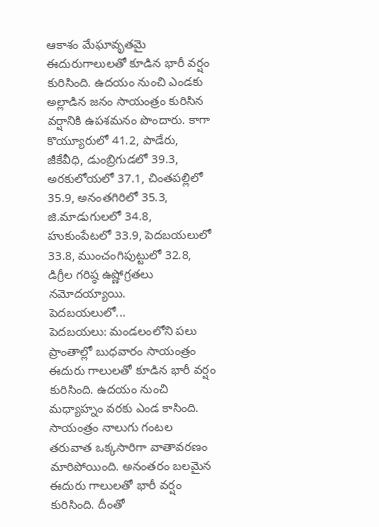ఆకాశం మేఘావృతమై ఈదురుగాలులతో కూడిన భారీ వర్షం కురిసింది. ఉదయం నుంచి ఎండకు అల్లాడిన జనం సాయంత్రం కురిసిన వర్షానికి ఉపశమనం పొందారు. కాగా కొయ్యూరులో 41.2, పాడేరు, జీకేవీధి, డుంబ్రిగుడలో 39.3, అరకులోయలో 37.1, చింతపల్లిలో 35.9, అనంతగిరిలో 35.3, జి.మాడుగులలో 34.8, హుకుంపేటలో 33.9, పెదబయలులో 33.8, ముంచంగిపుట్టులో 32.8, డిగ్రీల గరిష్ఠ ఉష్ణోగ్రతలు నమోదయ్యాయి.
పెదబయలులో...
పెదబయలు: మండలంలోని పలు ప్రాంతాల్లో బుధవారం సాయంత్రం ఈదురు గాలులతో కూడిన భారీ వర్షం కురిసింది. ఉదయం నుంచి మధ్యాహ్నం వరకు ఎండ కాసింది. సాయంత్రం నాలుగు గంటల తరువాత ఒక్కసారిగా వాతావరణం మారిపోయింది. అనంతరం బలమైన ఈదురు గాలులతో భారీ వర్షం కురిసింది. దీంతో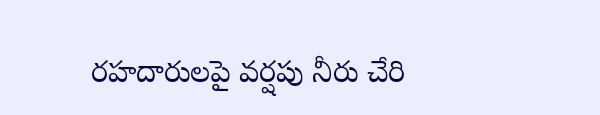రహదారులపై వర్షపు నీరు చేరి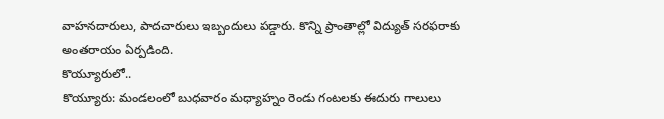వాహనదారులు, పాదచారులు ఇబ్బందులు పడ్డారు. కొన్ని ప్రాంతాల్లో విద్యుత్ సరఫరాకు అంతరాయం ఏర్పడింది.
కొయ్యూరులో..
కొయ్యూరు: మండలంలో బుధవారం మధ్యాహ్నం రెండు గంటలకు ఈదురు గాలులు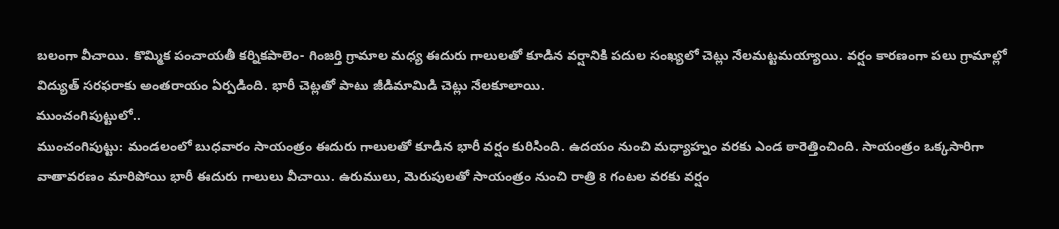బలంగా వీచాయి. కొమ్మిక పంచాయతీ కర్నికపాలెం- గింజర్తి గ్రామాల మధ్య ఈదురు గాలులతో కూడిన వర్షానికి పదుల సంఖ్యలో చెట్లు నేలమట్టమయ్యాయి. వర్షం కారణంగా పలు గ్రామాల్లో విద్యుత్ సరఫరాకు అంతరాయం ఏర్పడింది. భారీ చెట్లతో పాటు జీడిమామిడి చెట్లు నేలకూలాయి.
ముంచంగిపుట్టులో..
ముంచంగిపుట్టు: మండలంలో బుధవారం సాయంత్రం ఈదురు గాలులతో కూడిన భారీ వర్షం కురిసింది. ఉదయం నుంచి మధ్యాహ్నం వరకు ఎండ ఠారెత్తించింది. సాయంత్రం ఒక్కసారిగా వాతావరణం మారిపోయి భారీ ఈదురు గాలులు వీచాయి. ఉరుములు, మెరుపులతో సాయంత్రం నుంచి రాత్రి 8 గంటల వరకు వర్షం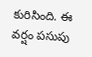కురిసింది. ఈ వర్షం పసుపు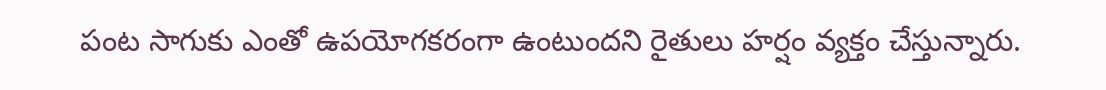పంట సాగుకు ఎంతో ఉపయోగకరంగా ఉంటుందని రైతులు హర్షం వ్యక్తం చేస్తున్నారు.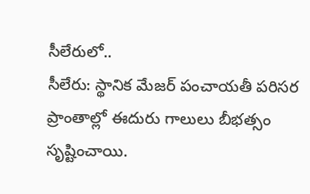సీలేరులో..
సీలేరు: స్థానిక మేజర్ పంచాయతీ పరిసర ప్రాంతాల్లో ఈదురు గాలులు బీభత్సం సృష్టించాయి.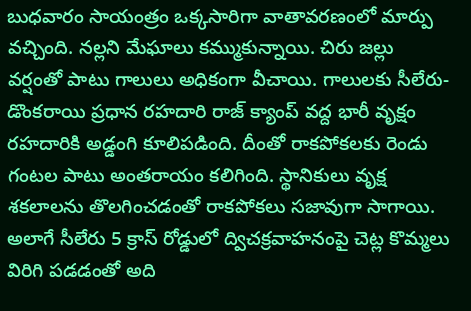బుధవారం సాయంత్రం ఒక్కసారిగా వాతావరణంలో మార్పు వచ్చింది. నల్లని మేఘాలు కమ్ముకున్నాయి. చిరు జల్లు వర్షంతో పాటు గాలులు అధికంగా వీచాయి. గాలులకు సీలేరు- డొంకరాయి ప్రధాన రహదారి రాజ్ క్యాంప్ వద్ద భారీ వృక్షం రహదారికి అడ్డంగి కూలిపడింది. దీంతో రాకపోకలకు రెండు గంటల పాటు అంతరాయం కలిగింది. స్థానికులు వృక్ష శకలాలను తొలగించడంతో రాకపోకలు సజావుగా సాగాయి. అలాగే సీలేరు 5 క్రాస్ రోడ్డులో ద్విచక్రవాహనంపై చెట్ల కొమ్మలు విరిగి పడడంతో అది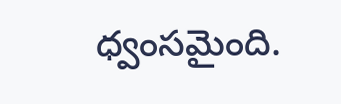ధ్వంసమైంది.